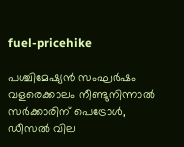fuel-pricehike

പശ്ചിമേഷ്യൻ സംഘർഷം വളരെക്കാലം നീണ്ടുനിന്നാൽ സർക്കാരിന് പെട്രോൾ, ഡീസൽ വില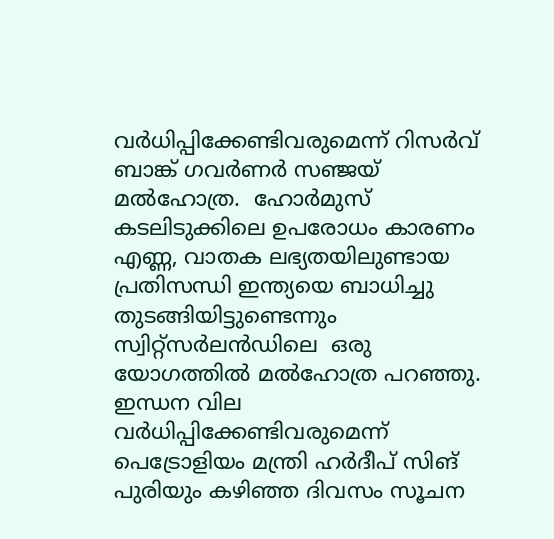വർധിപ്പിക്കേണ്ടിവരുമെന്ന് റിസർവ് ബാങ്ക് ഗവർണർ സഞ്ജയ് മൽഹോത്ര.  ഹോർമുസ് കടലിടുക്കിലെ ഉപരോധം കാരണം എണ്ണ, വാതക ലഭ്യതയിലുണ്ടായ പ്രതിസന്ധി ഇന്ത്യയെ ബാധിച്ചു തുടങ്ങിയിട്ടുണ്ടെന്നും സ്വിറ്റ്സർലൻഡിലെ  ഒരു യോഗത്തിൽ മൽഹോത്ര പറഞ്ഞു. ഇന്ധന വില വർധിപ്പിക്കേണ്ടിവരുമെന്ന് പെട്രോളിയം മന്ത്രി ഹർദീപ് സിങ് പുരിയും കഴിഞ്ഞ ദിവസം സൂചന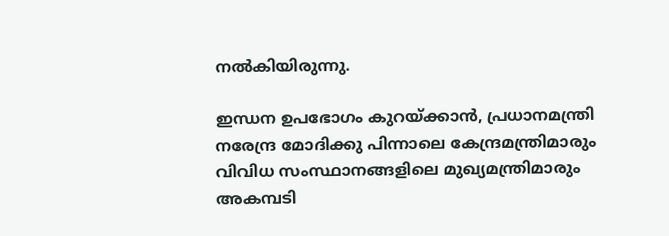നൽകിയിരുന്നു.

ഇന്ധന ഉപഭോഗം കുറയ്ക്കാൻ, പ്രധാനമന്ത്രി നരേന്ദ്ര മോദിക്കു പിന്നാലെ കേന്ദ്രമന്ത്രിമാരും വിവിധ സംസ്ഥാനങ്ങളിലെ മുഖ്യമന്ത്രിമാരും  അകമ്പടി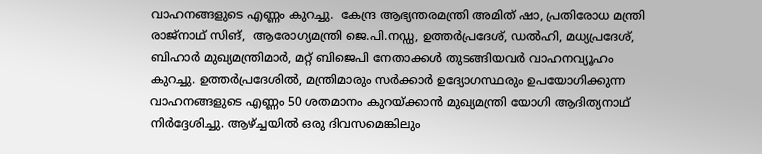വാഹനങ്ങളുടെ എണ്ണം കുറച്ചു.  കേന്ദ്ര ആഭ്യന്തരമന്ത്രി അമിത് ഷാ, പ്രതിരോധ മന്ത്രി രാജ്‌നാഥ് സിങ്,  ആരോഗ്യമന്ത്രി ജെ.പി.നഡ്ഡ, ഉത്തർപ്രദേശ്, ഡൽഹി, മധ്യപ്രദേശ്, ബിഹാർ മുഖ്യമന്ത്രിമാർ, മറ്റ് ബിജെപി നേതാക്കൾ തുടങ്ങിയവർ വാഹനവ്യൂഹം കുറച്ചു. ഉത്തർപ്രദേശിൽ, മന്ത്രിമാരും സർക്കാർ ഉദ്യോഗസ്ഥരും ഉപയോഗിക്കുന്ന വാഹനങ്ങളുടെ എണ്ണം 50 ശതമാനം കുറയ്ക്കാൻ മുഖ്യമന്ത്രി യോഗി ആദിത്യനാഥ് നിർദ്ദേശിച്ചു. ആഴ്ച്ചയിൽ ഒരു ദിവസമെങ്കിലും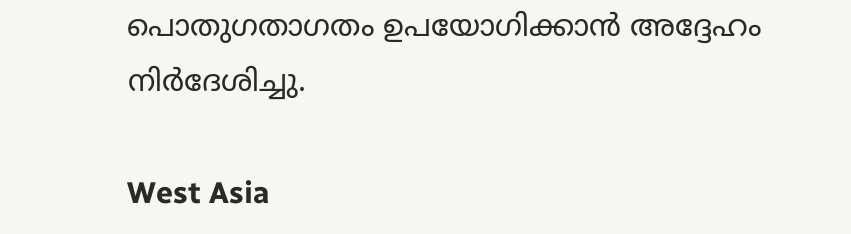പൊതുഗതാഗതം ഉപയോഗിക്കാൻ അദ്ദേഹം നിർദേശിച്ചു.

West Asia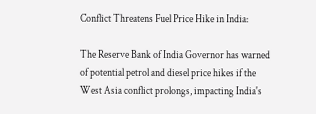Conflict Threatens Fuel Price Hike in India:

The Reserve Bank of India Governor has warned of potential petrol and diesel price hikes if the West Asia conflict prolongs, impacting India's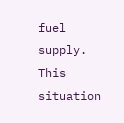fuel supply. This situation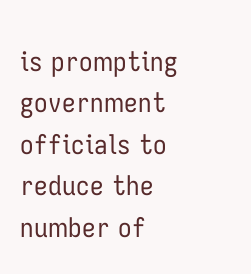is prompting government officials to reduce the number of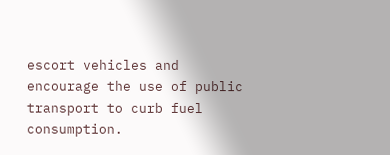escort vehicles and encourage the use of public transport to curb fuel consumption.